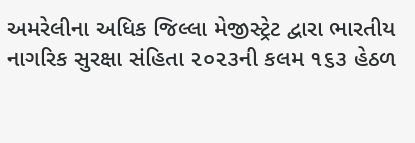અમરેલીના અધિક જિલ્લા મેજીસ્ટ્રેટ દ્વારા ભારતીય નાગરિક સુરક્ષા સંહિતા ૨૦૨૩ની કલમ ૧૬૩ હેઠળ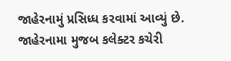જાહેરનામું પ્રસિધ્ધ કરવામાં આવ્યું છે. જાહેરનામા મુજબ કલેક્ટર કચેરી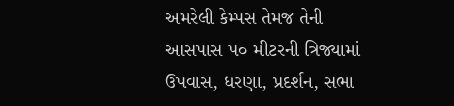અમરેલી કેમ્પસ તેમજ તેની આસપાસ ૫૦ મીટરની ત્રિજ્યામાં ઉપવાસ, ધરણા, પ્રદર્શન, સભા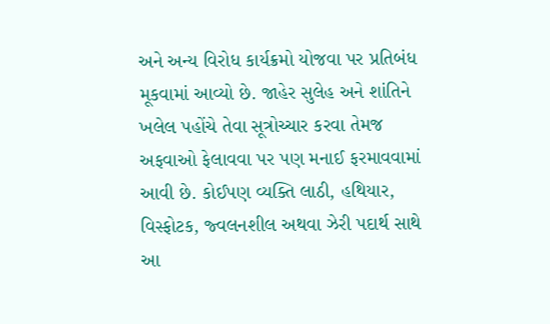અને અન્ય વિરોધ કાર્યક્રમો યોજવા પર પ્રતિબંધ મૂકવામાં આવ્યો છે. જાહેર સુલેહ અને શાંતિને ખલેલ પહોંચે તેવા સૂત્રોચ્ચાર કરવા તેમજ અફવાઓ ફેલાવવા પર પણ મનાઈ ફરમાવવામાં આવી છે. કોઈપણ વ્યક્તિ લાઠી, હથિયાર, વિસ્ફોટક, જ્વલનશીલ અથવા ઝેરી પદાર્થ સાથે આ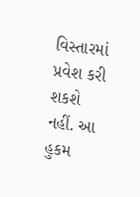વિસ્તારમાં પ્રવેશ કરી શકશે નહીં. આ હુકમ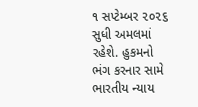૧ સપ્ટેમ્બર ૨૦૨૬ સુધી અમલમાં રહેશે. હુકમનો ભંગ કરનાર સામે ભારતીય ન્યાય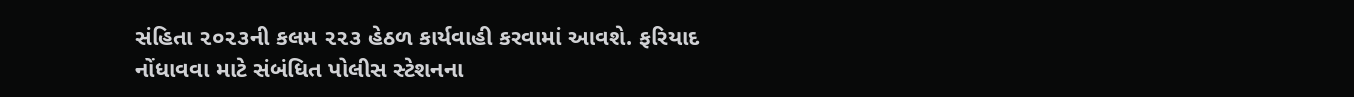સંહિતા ૨૦૨૩ની કલમ ૨૨૩ હેઠળ કાર્યવાહી કરવામાં આવશે. ફરિયાદ નોંધાવવા માટે સંબંધિત પોલીસ સ્ટેશનના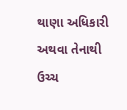થાણા અધિકારી અથવા તેનાથી ઉચ્ચ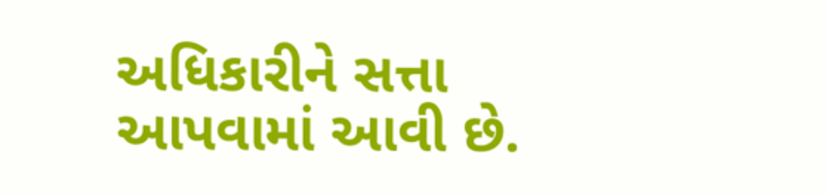અધિકારીને સત્તા
આપવામાં આવી છે.